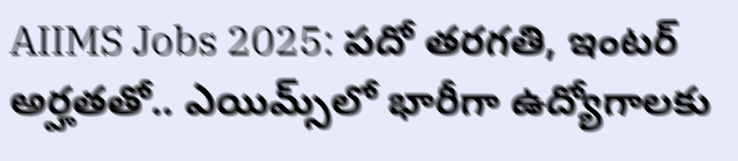AIIMS Jobs 2025: పదో తరగతి, ఇంటర్‌ అర్హతతో.. ఎయిమ్స్‌లో భారీగా ఉద్యోగాలకు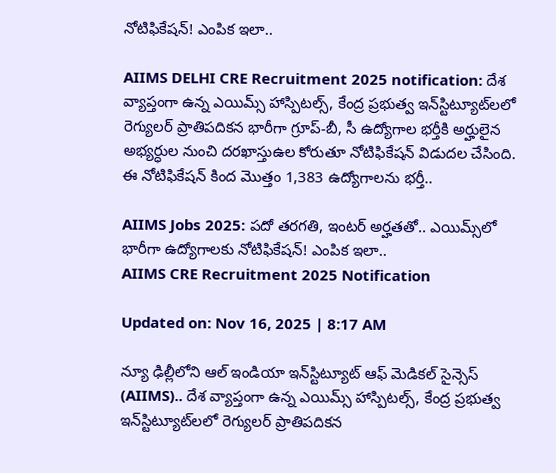నోటిఫికేషన్‌! ఎంపిక ఇలా..

AIIMS DELHI CRE Recruitment 2025 notification: దేశ వ్యాప్తంగా ఉన్న ఎయిమ్స్‌ హాస్పిటల్స్‌, కేంద్ర ప్రభుత్వ ఇన్‌స్టిట్యూట్‌లలో రెగ్యులర్‌ ప్రాతిపదికన భారీగా గ్రూప్‌-బీ, సీ ఉద్యోగాల భర్తీకి అర్హులైన అభ్యర్ధుల నుంచి దరఖాస్తుఉల కోరుతూ నోటిఫికేషన్‌ విడుదల చేసింది. ఈ నోటిఫికేషన్‌ కింద మొత్తం 1,383 ఉద్యోగాలను భర్తీ..

AIIMS Jobs 2025: పదో తరగతి, ఇంటర్‌ అర్హతతో.. ఎయిమ్స్‌లో భారీగా ఉద్యోగాలకు నోటిఫికేషన్‌! ఎంపిక ఇలా..
AIIMS CRE Recruitment 2025 Notification

Updated on: Nov 16, 2025 | 8:17 AM

న్యూ ఢిల్లీలోని ఆల్‌ ఇండియా ఇన్‌స్టిట్యూట్ ఆఫ్‌ మెడికల్ సైన్సెస్‌ (AIIMS).. దేశ వ్యాప్తంగా ఉన్న ఎయిమ్స్‌ హాస్పిటల్స్‌, కేంద్ర ప్రభుత్వ ఇన్‌స్టిట్యూట్‌లలో రెగ్యులర్‌ ప్రాతిపదికన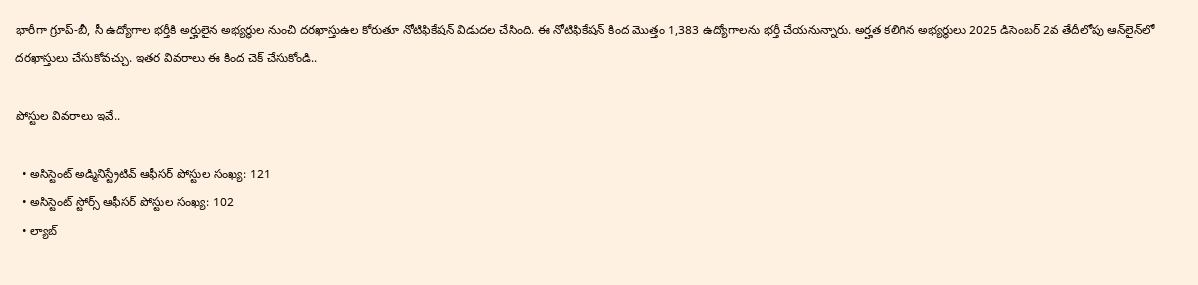భారీగా గ్రూప్‌-బీ, సీ ఉద్యోగాల భర్తీకి అర్హులైన అభ్యర్ధుల నుంచి దరఖాస్తుఉల కోరుతూ నోటిఫికేషన్‌ విడుదల చేసింది. ఈ నోటిఫికేషన్‌ కింద మొత్తం 1,383 ఉద్యోగాలను భర్తీ చేయనున్నారు. అర్హత కలిగిన అభ్యర్థులు 2025 డిసెంబర్‌ 2వ తేదీలోపు ఆన్‌లైన్‌లో దరఖాస్తులు చేసుకోవచ్చు. ఇతర వివరాలు ఈ కింద చెక్‌ చేసుకోండి..

పోస్టుల వివరాలు ఇవే..

  • అసిస్టెంట్‌ అడ్మినిస్ట్రేటివ్‌ ఆఫీసర్‌ పోస్టుల సంఖ్య: 121
  • అసిస్టెంట్‌ స్టోర్స్‌ ఆఫీసర్ పోస్టుల సంఖ్య: 102
  • ల్యాబ్‌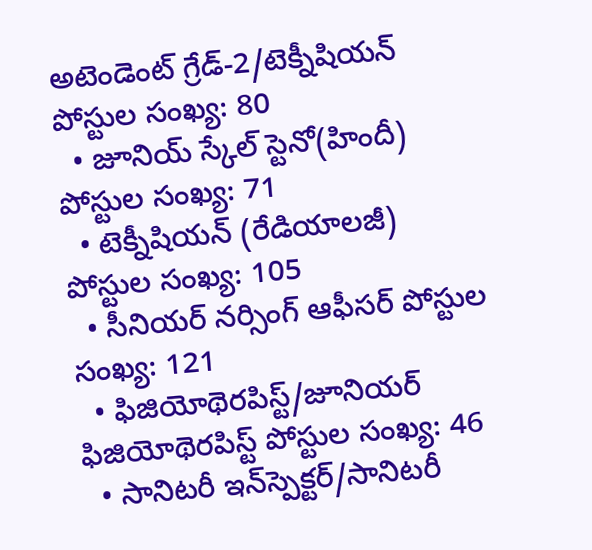అటెండెంట్‌ గ్రేడ్‌-2/టెక్నీషియన్‌ పోస్టుల సంఖ్య: 80
  • జూనియ్ స్కేల్ స్టెనో(హిందీ) పోస్టుల సంఖ్య: 71
  • టెక్నీషియన్‌ (రేడియాలజీ) పోస్టుల సంఖ్య: 105
  • సీనియర్ నర్సింగ్‌ ఆఫీసర్‌ పోస్టుల సంఖ్య: 121
  • ఫిజియోథెరపిస్ట్‌/జూనియర్‌ ఫిజియోథెరపిస్ట్‌ పోస్టుల సంఖ్య: 46
  • సానిటరీ ఇన్‌స్పెక్టర్‌/సానిటరీ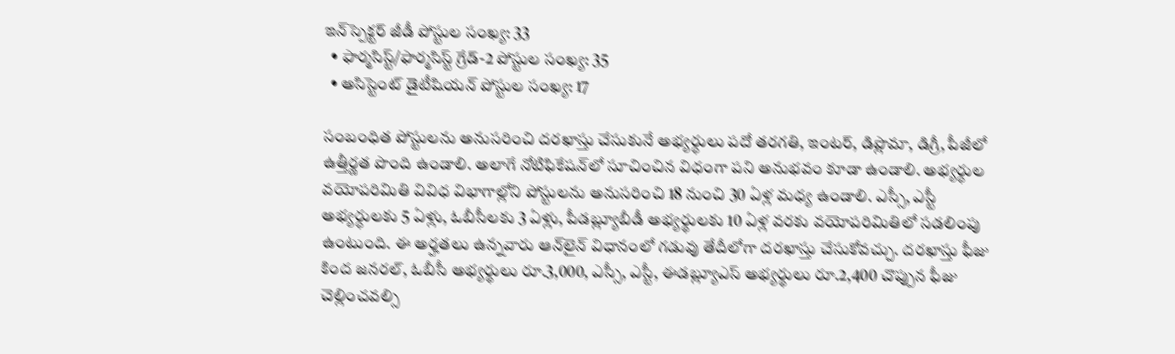ఇన్‌స్పెక్టర్‌ జీడీ పోస్టుల సంఖ్య: 33
  • ఫార్మసిస్ట్‌/ఫార్మసిస్ట్‌ గ్రేడ్‌-2 పోస్టుల సంఖ్య: 35
  • అసిస్టెంట్‌ డైటీషియన్‌ పోస్టుల సంఖ్య: 17

సంబంధిత పోస్టులను అనుసరించి దరఖాస్తు చేసుకునే అభ్యర్ధులు పదో తరగతి, ఇంటర్‌, డిప్లొమా, డిగ్రీ, పీజీలో ఉత్తీర్ణత పొంది ఉండాలి. అలాగే నోటిఫికేషన్‌లో సూచించిన విధంగా పని అనుభవం కూడా ఉండాలి. అభ్యర్ధుల వయోపరిమితి వివిధ విభాగాల్లోని పోస్టులను అనుసరించి 18 నుంచి 30 ఏళ్ల మధ్య ఉండాలి. ఎస్సీ, ఎస్టీ అభ్యర్ధులకు 5 ఏళ్లు, ఓబీసీలకు 3 ఏళ్లు, పీడబ్ల్యూబీడీ అభ్యర్థులకు 10 ఏళ్ల వరకు వయోపరిమితిలో సడలింపు ఉంటుంది. ఈ అర్హతలు ఉన్నవారు ఆన్‌లైన్‌ విధానంలో గడువు తేదీలోగా దరఖాస్తు చేసుకోవచ్చు. దరఖాస్తు ఫీజు కింద జనరల్, ఓబీసీ అభ్యర్థులు రూ.3,000, ఎస్సీ, ఎస్టీ, ఈడబ్ల్యూఎస్‌ అభ్యర్థులు రూ.2,400 చొప్పున ఫీజు చెల్లించవల్సి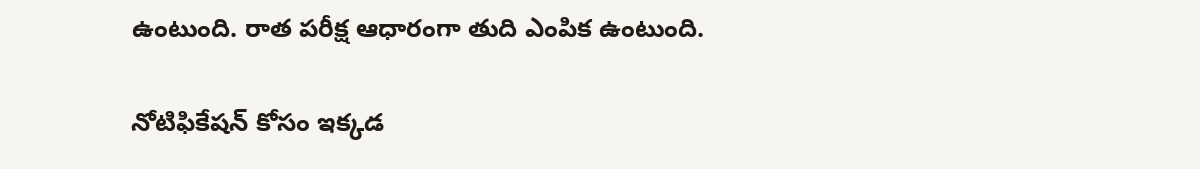ఉంటుంది. రాత పరీక్ష ఆధారంగా తుది ఎంపిక ఉంటుంది.

నోటిఫికేషన్‌ కోసం ఇక్కడ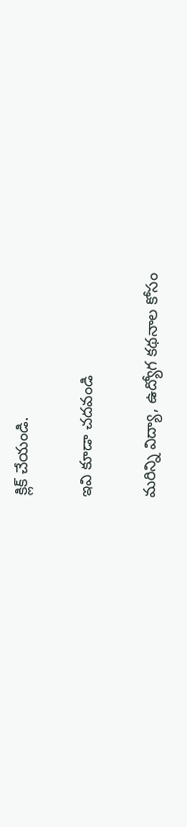క్లిక్‌ చేయండి.

ఇవి కూడా చదవండి

మరిన్ని విద్యా, ఉద్యోగ కథనాల కోసం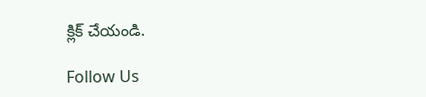క్లిక్‌ చేయండి.

Follow Us